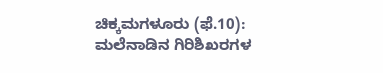ಚಿಕ್ಕಮಗಳೂರು (ಫೆ.10): ಮಲೆನಾಡಿನ ಗಿರಿಶಿಖರಗಳ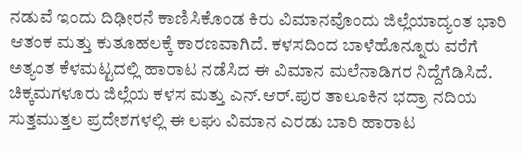ನಡುವೆ ಇಂದು ದಿಢೀರನೆ ಕಾಣಿಸಿಕೊಂಡ ಕಿರು ವಿಮಾನವೊಂದು ಜಿಲ್ಲೆಯಾದ್ಯಂತ ಭಾರಿ ಆತಂಕ ಮತ್ತು ಕುತೂಹಲಕ್ಕೆ ಕಾರಣವಾಗಿದೆ. ಕಳಸದಿಂದ ಬಾಳೆಹೊನ್ನೂರು ವರೆಗೆ ಅತ್ಯಂತ ಕೆಳಮಟ್ಟದಲ್ಲಿ ಹಾರಾಟ ನಡೆಸಿದ ಈ ವಿಮಾನ ಮಲೆನಾಡಿಗರ ನಿದ್ದೆಗೆಡಿಸಿದೆ.
ಚಿಕ್ಕಮಗಳೂರು ಜಿಲ್ಲೆಯ ಕಳಸ ಮತ್ತು ಎನ್.ಆರ್.ಪುರ ತಾಲೂಕಿನ ಭದ್ರಾ ನದಿಯ ಸುತ್ತಮುತ್ತಲ ಪ್ರದೇಶಗಳಲ್ಲಿ ಈ ಲಘು ವಿಮಾನ ಎರಡು ಬಾರಿ ಹಾರಾಟ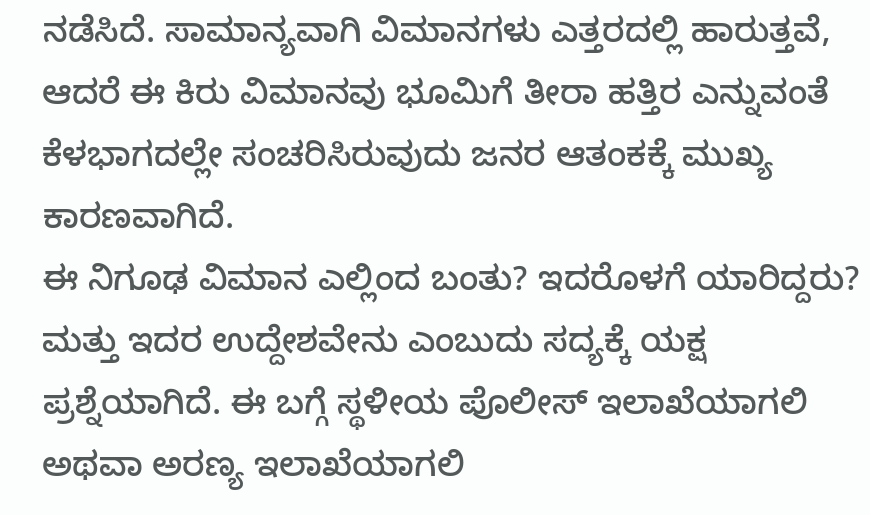ನಡೆಸಿದೆ. ಸಾಮಾನ್ಯವಾಗಿ ವಿಮಾನಗಳು ಎತ್ತರದಲ್ಲಿ ಹಾರುತ್ತವೆ, ಆದರೆ ಈ ಕಿರು ವಿಮಾನವು ಭೂಮಿಗೆ ತೀರಾ ಹತ್ತಿರ ಎನ್ನುವಂತೆ ಕೆಳಭಾಗದಲ್ಲೇ ಸಂಚರಿಸಿರುವುದು ಜನರ ಆತಂಕಕ್ಕೆ ಮುಖ್ಯ ಕಾರಣವಾಗಿದೆ.
ಈ ನಿಗೂಢ ವಿಮಾನ ಎಲ್ಲಿಂದ ಬಂತು? ಇದರೊಳಗೆ ಯಾರಿದ್ದರು? ಮತ್ತು ಇದರ ಉದ್ದೇಶವೇನು ಎಂಬುದು ಸದ್ಯಕ್ಕೆ ಯಕ್ಷ ಪ್ರಶ್ನೆಯಾಗಿದೆ. ಈ ಬಗ್ಗೆ ಸ್ಥಳೀಯ ಪೊಲೀಸ್ ಇಲಾಖೆಯಾಗಲಿ ಅಥವಾ ಅರಣ್ಯ ಇಲಾಖೆಯಾಗಲಿ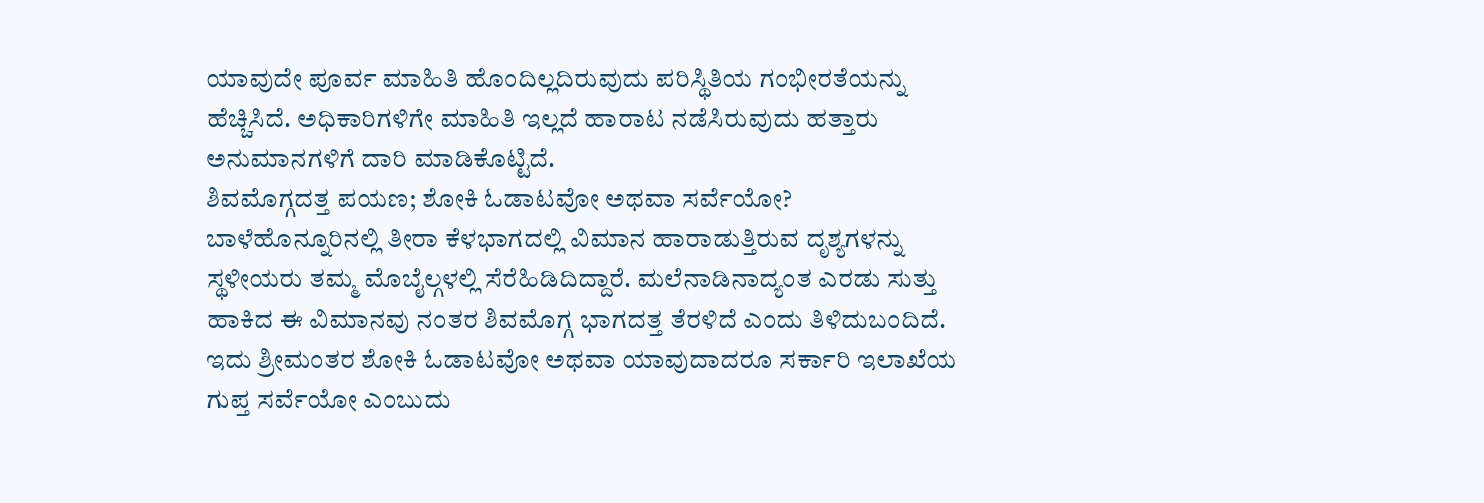ಯಾವುದೇ ಪೂರ್ವ ಮಾಹಿತಿ ಹೊಂದಿಲ್ಲದಿರುವುದು ಪರಿಸ್ಥಿತಿಯ ಗಂಭೀರತೆಯನ್ನು ಹೆಚ್ಚಿಸಿದೆ. ಅಧಿಕಾರಿಗಳಿಗೇ ಮಾಹಿತಿ ಇಲ್ಲದೆ ಹಾರಾಟ ನಡೆಸಿರುವುದು ಹತ್ತಾರು ಅನುಮಾನಗಳಿಗೆ ದಾರಿ ಮಾಡಿಕೊಟ್ಟಿದೆ.
ಶಿವಮೊಗ್ಗದತ್ತ ಪಯಣ; ಶೋಕಿ ಓಡಾಟವೋ ಅಥವಾ ಸರ್ವೆಯೋ?
ಬಾಳೆಹೊನ್ನೂರಿನಲ್ಲಿ ತೀರಾ ಕೆಳಭಾಗದಲ್ಲಿ ವಿಮಾನ ಹಾರಾಡುತ್ತಿರುವ ದೃಶ್ಯಗಳನ್ನು ಸ್ಥಳೀಯರು ತಮ್ಮ ಮೊಬೈಲ್ಗಳಲ್ಲಿ ಸೆರೆಹಿಡಿದಿದ್ದಾರೆ. ಮಲೆನಾಡಿನಾದ್ಯಂತ ಎರಡು ಸುತ್ತು ಹಾಕಿದ ಈ ವಿಮಾನವು ನಂತರ ಶಿವಮೊಗ್ಗ ಭಾಗದತ್ತ ತೆರಳಿದೆ ಎಂದು ತಿಳಿದುಬಂದಿದೆ. ಇದು ಶ್ರೀಮಂತರ ಶೋಕಿ ಓಡಾಟವೋ ಅಥವಾ ಯಾವುದಾದರೂ ಸರ್ಕಾರಿ ಇಲಾಖೆಯ ಗುಪ್ತ ಸರ್ವೆಯೋ ಎಂಬುದು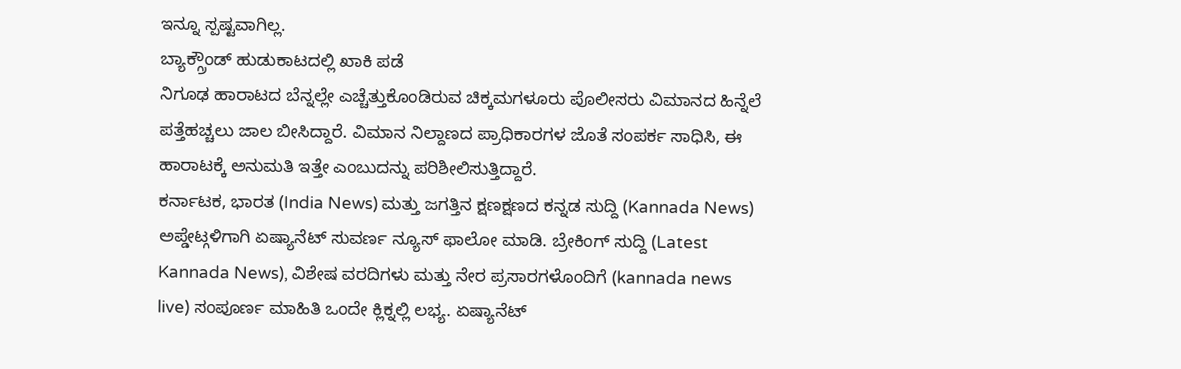ಇನ್ನೂ ಸ್ಪಷ್ಟವಾಗಿಲ್ಲ.
ಬ್ಯಾಕ್ಗ್ರೌಂಡ್ ಹುಡುಕಾಟದಲ್ಲಿ ಖಾಕಿ ಪಡೆ
ನಿಗೂಢ ಹಾರಾಟದ ಬೆನ್ನಲ್ಲೇ ಎಚ್ಚೆತ್ತುಕೊಂಡಿರುವ ಚಿಕ್ಕಮಗಳೂರು ಪೊಲೀಸರು ವಿಮಾನದ ಹಿನ್ನೆಲೆ ಪತ್ತೆಹಚ್ಚಲು ಜಾಲ ಬೀಸಿದ್ದಾರೆ. ವಿಮಾನ ನಿಲ್ದಾಣದ ಪ್ರಾಧಿಕಾರಗಳ ಜೊತೆ ಸಂಪರ್ಕ ಸಾಧಿಸಿ, ಈ ಹಾರಾಟಕ್ಕೆ ಅನುಮತಿ ಇತ್ತೇ ಎಂಬುದನ್ನು ಪರಿಶೀಲಿಸುತ್ತಿದ್ದಾರೆ.
ಕರ್ನಾಟಕ, ಭಾರತ (India News) ಮತ್ತು ಜಗತ್ತಿನ ಕ್ಷಣಕ್ಷಣದ ಕನ್ನಡ ಸುದ್ದಿ (Kannada News) ಅಪ್ಡೇಟ್ಗಳಿಗಾಗಿ ಏಷ್ಯಾನೆಟ್ ಸುವರ್ಣ ನ್ಯೂಸ್ ಫಾಲೋ ಮಾಡಿ. ಬ್ರೇಕಿಂಗ್ ಸುದ್ದಿ (Latest Kannada News), ವಿಶೇಷ ವರದಿಗಳು ಮತ್ತು ನೇರ ಪ್ರಸಾರಗಳೊಂದಿಗೆ (kannada news live) ಸಂಪೂರ್ಣ ಮಾಹಿತಿ ಒಂದೇ ಕ್ಲಿಕ್ನಲ್ಲಿ ಲಭ್ಯ. ಏಷ್ಯಾನೆಟ್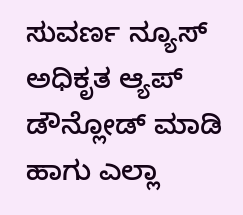ಸುವರ್ಣ ನ್ಯೂಸ್ ಅಧಿಕೃತ ಆ್ಯಪ್ ಡೌನ್ಲೋಡ್ ಮಾಡಿ ಹಾಗು ಎಲ್ಲಾ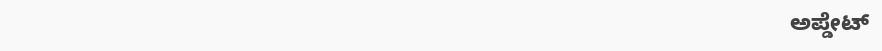ಅಪ್ಡೇಟ್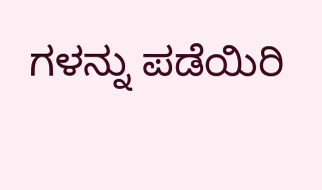ಗಳನ್ನು ಪಡೆಯಿರಿ